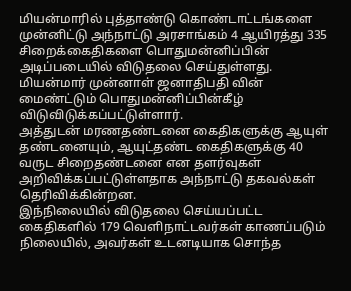மியன்மாரில் புத்தாண்டு கொண்டாட்டங்களை முன்னிட்டு அந்நாட்டு அரசாங்கம் 4 ஆயிரத்து 335 சிறைக்கைதிகளை பொதுமன்னிப்பின் அடிப்படையில் விடுதலை செய்துள்ளது.
மியன்மார் முன்னாள் ஜனாதிபதி வின் மைண்ட்டும் பொதுமன்னிப்பின்கீழ் விடுவிடுக்கப்பட்டுள்ளார்.
அத்துடன் மரணதண்டனை கைதிகளுக்கு ஆயுள் தண்டனையும், ஆயுட்தண்ட கைதிகளுக்கு 40 வருட சிறைதண்டனை என தளர்வுகள் அறிவிக்கப்பட்டுள்ளதாக அந்நாட்டு தகவல்கள் தெரிவிக்கின்றன.
இந்நிலையில் விடுதலை செய்யப்பட்ட கைதிகளில் 179 வெளிநாட்டவர்கள் காணப்படும் நிலையில், அவர்கள் உடனடியாக சொந்த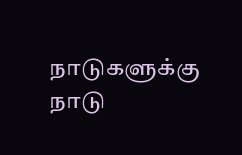நாடுகளுக்கு நாடு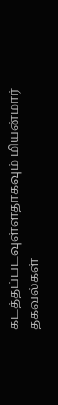கடத்தப்படவுள்ளதாகவும் மியன்மார் தகவல்கள்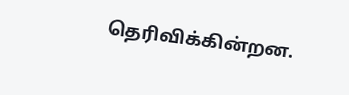தெரிவிக்கின்றன.